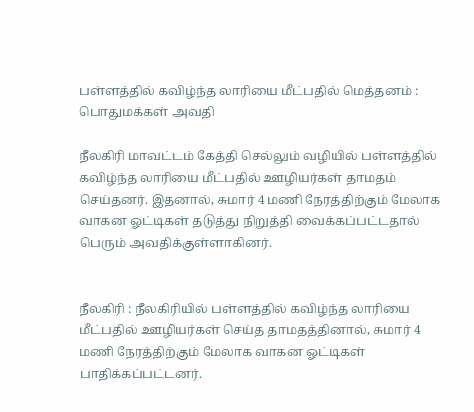பள்ளத்தில் கவிழ்ந்த லாரியை மீட்பதில் மெத்தனம் : பொதுமக்கள் அவதி

நீலகிரி மாவட்டம் கேத்தி செல்லும் வழியில் பள்ளத்தில் கவிழ்ந்த லாரியை மீட்பதில் ஊழியர்கள் தாமதம் செய்தனர். இதனால், சுமார் 4 மணி நேரத்திற்கும் மேலாக வாகன ஓட்டிகள் தடுத்து நிறுத்தி வைக்கப்பட்டதால் பெரும் அவதிக்குள்ளாகினர்.


நீலகிரி : நீலகிரியில் பள்ளத்தில் கவிழ்ந்த லாரியை மீட்பதில் ஊழியர்கள் செய்த தாமதத்தினால், சுமார் 4 மணி நேரத்திற்கும் மேலாக வாகன ஓட்டிகள் பாதிக்கப்பட்டனர்.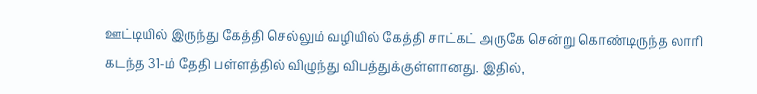ஊட்டியில் இருந்து கேத்தி செல்லும் வழியில் கேத்தி சாட்கட் அருகே சென்று கொண்டிருந்த லாரி கடந்த 31-ம் தேதி பள்ளத்தில் விழுந்து விபத்துக்குள்ளானது. இதில்,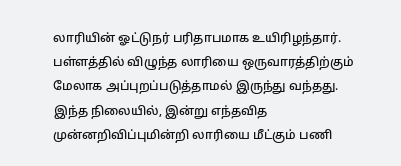லாரியின் ஓட்டுநர் பரிதாபமாக உயிரிழந்தார்.  பள்ளத்தில் விழுந்த லாரியை ஒருவாரத்திற்கும் மேலாக அப்புறப்படுத்தாமல் இருந்து வந்தது. இந்த நிலையில், இன்று எந்தவித முன்னறிவிப்புமின்றி லாரியை மீட்கும் பணி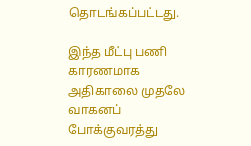தொடங்கப்பட்டது.

இந்த மீட்பு பணி காரணமாக அதிகாலை முதலே வாகனப் போக்குவரத்து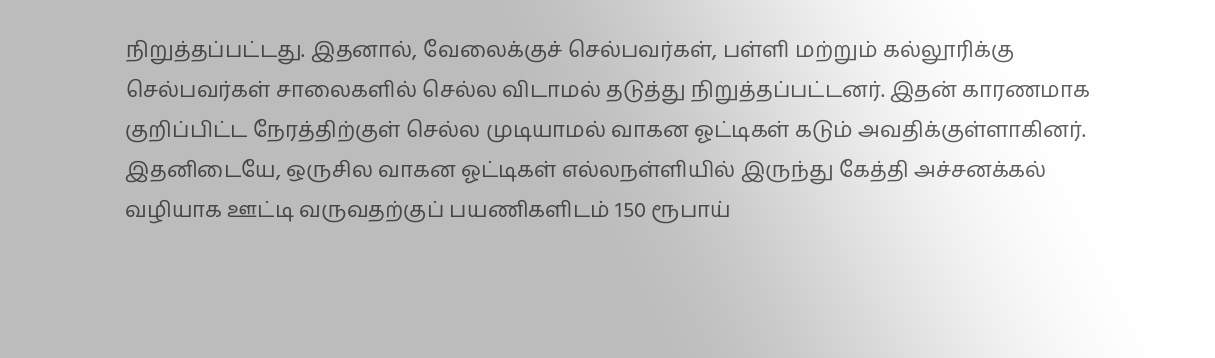நிறுத்தப்பட்டது. இதனால், வேலைக்குச் செல்பவர்கள், பள்ளி மற்றும் கல்லூரிக்கு செல்பவர்கள் சாலைகளில் செல்ல விடாமல் தடுத்து நிறுத்தப்பட்டனர். இதன் காரணமாக குறிப்பிட்ட நேரத்திற்குள் செல்ல முடியாமல் வாகன ஓட்டிகள் கடும் அவதிக்குள்ளாகினர். இதனிடையே, ஒருசில வாகன ஓட்டிகள் எல்லநள்ளியில் இருந்து கேத்தி அச்சனக்கல் வழியாக ஊட்டி வருவதற்குப் பயணிகளிடம் 150 ரூபாய்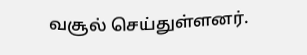வசூல் செய்துள்ளனர்.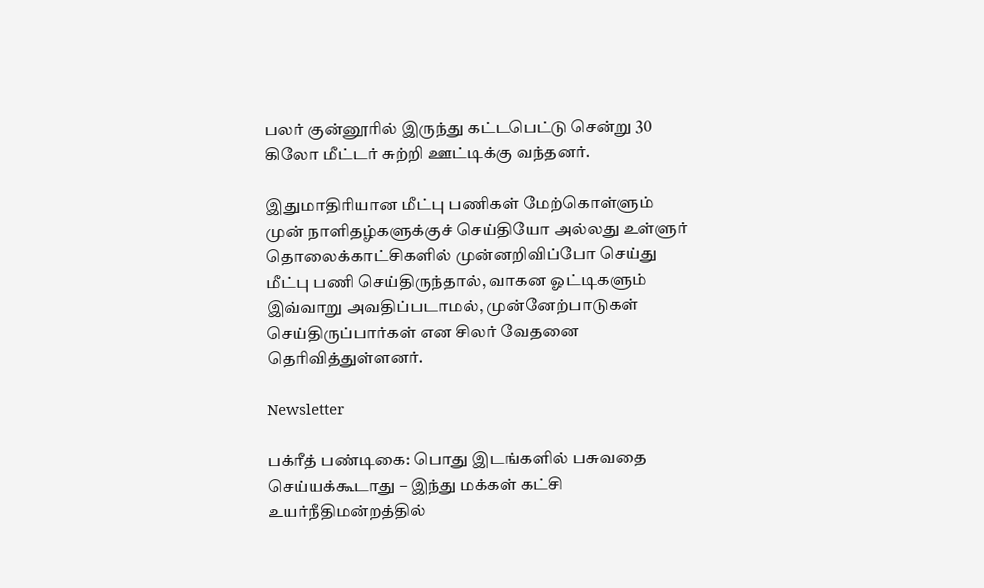பலர் குன்னூரில் இருந்து கட்டபெட்டு சென்று 30 கிலோ மீட்டர் சுற்றி ஊட்டிக்கு வந்தனர்.

இதுமாதிரியான மீட்பு பணிகள் மேற்கொள்ளும் முன் நாளிதழ்களுக்குச் செய்தியோ அல்லது உள்ளுர் தொலைக்காட்சிகளில் முன்னறிவிப்போ செய்து மீட்பு பணி செய்திருந்தால், வாகன ஓட்டிகளும் இவ்வாறு அவதிப்படாமல், முன்னேற்பாடுகள் செய்திருப்பார்கள் என சிலர் வேதனை தெரிவித்துள்ளனர்.

Newsletter

பக்ரீத் பண்டிகை: பொது இடங்களில் பசுவதை செய்யக்கூடாது – இந்து மக்கள் கட்சி உயர்நீதிமன்றத்தில்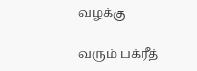வழக்கு

வரும் பக்ரீத்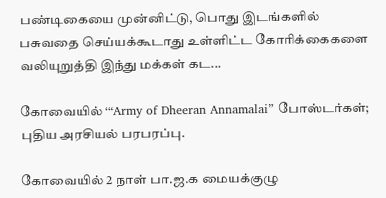பண்டிகையை முன்னிட்டு, பொது இடங்களில் பசுவதை செய்யக்கூடாது உள்ளிட்ட கோரிக்கைகளை வலியுறுத்தி இந்து மக்கள் கட...

கோவையில் ‘“Army of Dheeran Annamalai” போஸ்டர்கள்; புதிய அரசியல் பரபரப்பு.

கோவையில் 2 நாள் பா.ஜ.க மையக்குழு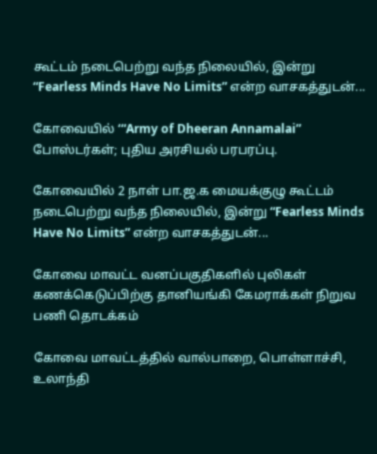கூட்டம் நடைபெற்று வந்த நிலையில், இன்று “Fearless Minds Have No Limits” என்ற வாசகத்துடன்...

கோவையில் ‘“Army of Dheeran Annamalai” போஸ்டர்கள்; புதிய அரசியல் பரபரப்பு.

கோவையில் 2 நாள் பா.ஜ.க மையக்குழு கூட்டம் நடைபெற்று வந்த நிலையில், இன்று “Fearless Minds Have No Limits” என்ற வாசகத்துடன்...

கோவை மாவட்ட வனப்பகுதிகளில் புலிகள் கணக்கெடுப்பிற்கு தானியங்கி கேமராக்கள் நிறுவ பணி தொடக்கம்

கோவை மாவட்டத்தில் வால்பாறை, பொள்ளாச்சி, உலாந்தி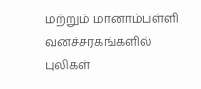மற்றும் மானாம்பள்ளி வனச்சரகங்களில் புலிகள்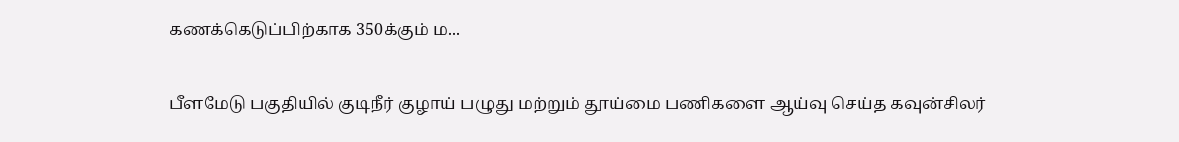கணக்கெடுப்பிற்காக 350க்கும் ம...

பீளமேடு பகுதியில் குடிநீர் குழாய் பழுது மற்றும் தூய்மை பணிகளை ஆய்வு செய்த கவுன்சிலர்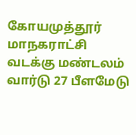கோயமுத்தூர் மாநகராட்சி வடக்கு மண்டலம் வார்டு 27 பீளமேடு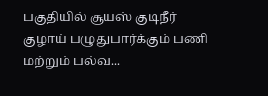பகுதியில் சூயஸ் குடிநீர் குழாய் பழுதுபார்க்கும் பணி மற்றும் பல்வ...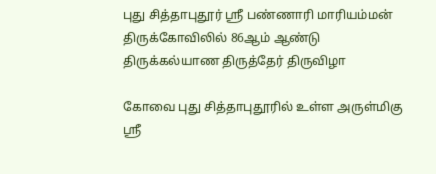புது சித்தாபுதூர் ஸ்ரீ பண்ணாரி மாரியம்மன் திருக்கோவிலில் 86ஆம் ஆண்டு திருக்கல்யாண திருத்தேர் திருவிழா

கோவை புது சித்தாபுதூரில் உள்ள அருள்மிகு ஸ்ரீ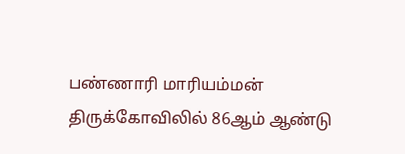பண்ணாரி மாரியம்மன் திருக்கோவிலில் 86ஆம் ஆண்டு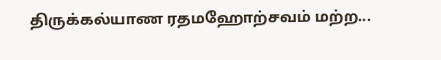திருக்கல்யாண ரதமஹோற்சவம் மற்ற...